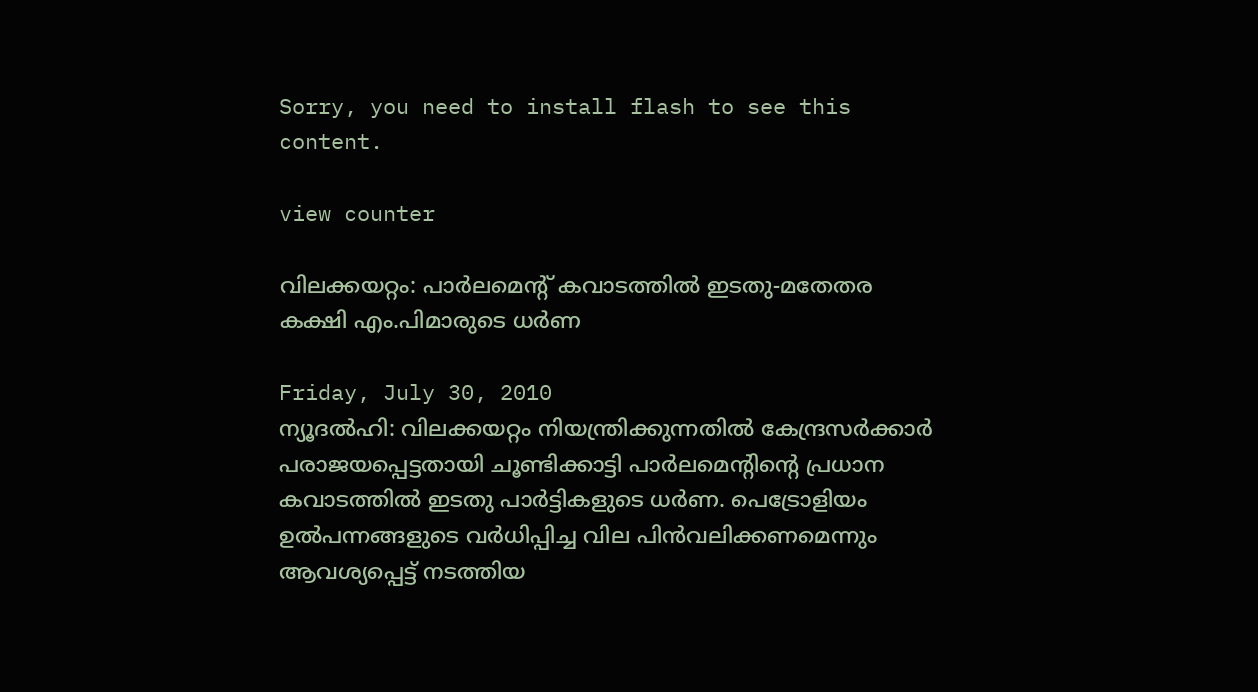Sorry, you need to install flash to see this content.

view counter

വിലക്കയറ്റം: പാര്‍ലമെന്റ് കവാടത്തില്‍ ഇടതു-മതേതര കക്ഷി എം.പിമാരുടെ ധര്‍ണ

Friday, July 30, 2010
ന്യൂദല്‍ഹി: വിലക്കയറ്റം നിയന്ത്രിക്കുന്നതില്‍ കേന്ദ്രസര്‍ക്കാര്‍ പരാജയപ്പെട്ടതായി ചൂണ്ടിക്കാട്ടി പാര്‍ലമെന്റിന്റെ പ്രധാന കവാടത്തില്‍ ഇടതു പാര്‍ട്ടികളുടെ ധര്‍ണ. പെട്രോളിയം ഉല്‍പന്നങ്ങളുടെ വര്‍ധിപ്പിച്ച വില പിന്‍വലിക്കണമെന്നും ആവശ്യപ്പെട്ട് നടത്തിയ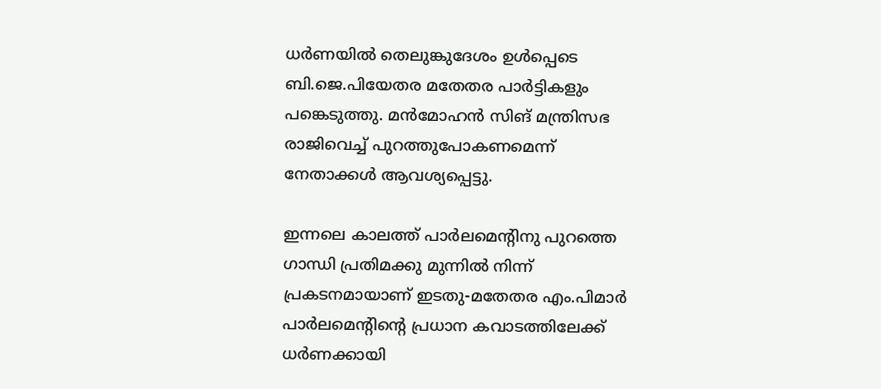ധര്‍ണയില്‍ തെലുങ്കുദേശം ഉള്‍പ്പെടെ ബി.ജെ.പിയേതര മതേതര പാര്‍ട്ടികളും പങ്കെടുത്തു. മന്‍മോഹന്‍ സിങ് മന്ത്രിസഭ രാജിവെച്ച് പുറത്തുപോകണമെന്ന് നേതാക്കള്‍ ആവശ്യപ്പെട്ടു.

ഇന്നലെ കാലത്ത് പാര്‍ലമെന്റിനു പുറത്തെ ഗാന്ധി പ്രതിമക്കു മുന്നില്‍ നിന്ന് പ്രകടനമായാണ് ഇടതു-മതേതര എം.പിമാര്‍ പാര്‍ലമെന്റിന്റെ പ്രധാന കവാടത്തിലേക്ക് ധര്‍ണക്കായി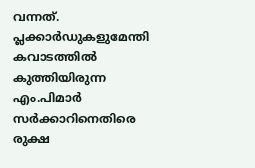വന്നത്. പ്ലക്കാര്‍ഡുകളുമേന്തി കവാടത്തില്‍ കുത്തിയിരുന്ന എം.പിമാര്‍ സര്‍ക്കാറിനെതിരെ രുക്ഷ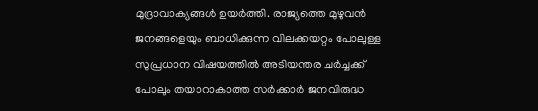മുദ്രാവാക്യങ്ങള്‍ ഉയര്‍ത്തി. രാജ്യത്തെ മുഴുവന്‍ ജനങ്ങളെയും ബാധിക്കുന്ന വിലക്കയറ്റം പോലുള്ള സുപ്രധാന വിഷയത്തില്‍ അടിയന്തര ചര്‍ച്ചക്ക് പോലും തയാറാകാത്ത സര്‍ക്കാര്‍ ജനവിരുദ്ധ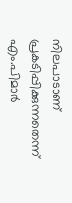നിലപാടാണ് പ്രകടിപ്പിക്കുന്നതെന്ന് എം.പിമാര്‍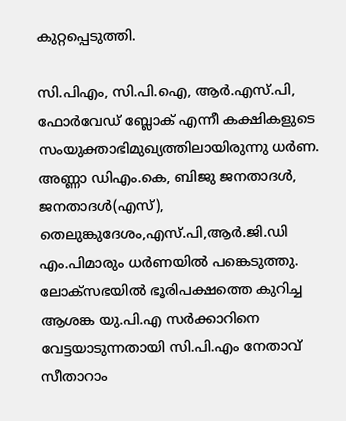കുറ്റപ്പെടുത്തി.

സി.പിഎം, സി.പി.ഐ, ആര്‍.എസ്.പി, ഫോര്‍വേഡ് ബ്ലോക് എന്നീ കക്ഷികളുടെ സംയുക്താഭിമുഖ്യത്തിലായിരുന്നു ധര്‍ണ. അണ്ണാ ഡിഎം.കെ, ബിജു ജനതാദള്‍, ജനതാദള്‍(എസ്), തെലുങ്കുദേശം,എസ്.പി,ആര്‍.ജി.ഡി  എം.പിമാരും ധര്‍ണയില്‍ പങ്കെടുത്തു. ലോക്‌സഭയില്‍ ഭൂരിപക്ഷത്തെ കുറിച്ച ആശങ്ക യു.പി.എ സര്‍ക്കാറിനെ വേട്ടയാടുന്നതായി സി.പി.എം നേതാവ് സീതാറാം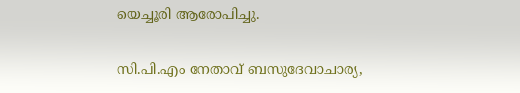യെച്ചൂരി ആരോപിച്ചു.

സി.പി.എം നേതാവ് ബസുദേവാചാര്യ,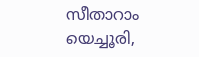സീതാറാം യെച്ചൂരി,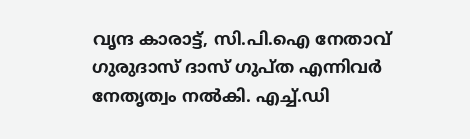വൃന്ദ കാരാട്ട്, സി.പി.ഐ നേതാവ് ഗുരുദാസ് ദാസ് ഗുപ്ത എന്നിവര്‍ നേതൃത്വം നല്‍കി. എച്ച്.ഡി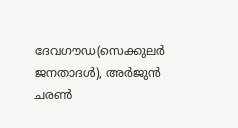ദേവഗൗഡ(സെക്കുലര്‍ ജനതാദള്‍), അര്‍ജുന്‍ ചരണ്‍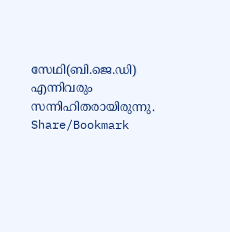സേഥി(ബി.ജെ.ഡി)  എന്നിവരും സന്നിഹിതരായിരുന്നു.
Share/Bookmark